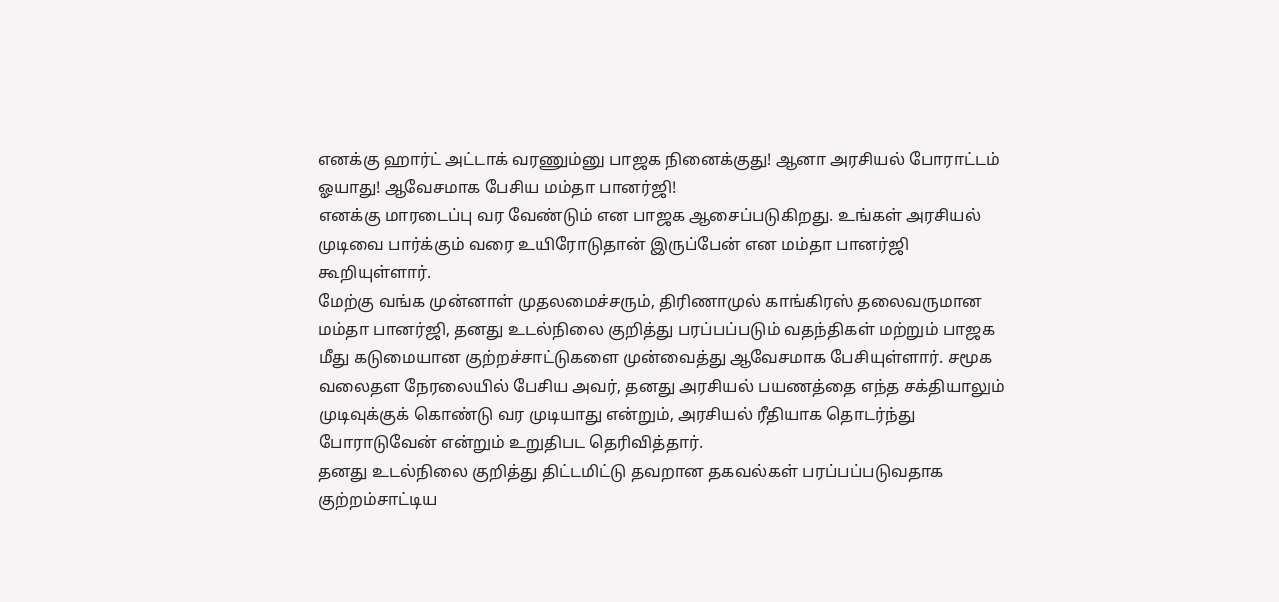எனக்கு ஹார்ட் அட்டாக் வரணும்னு பாஜக நினைக்குது! ஆனா அரசியல் போராட்டம் ஓயாது! ஆவேசமாக பேசிய மம்தா பானர்ஜி!
எனக்கு மாரடைப்பு வர வேண்டும் என பாஜக ஆசைப்படுகிறது. உங்கள் அரசியல் முடிவை பார்க்கும் வரை உயிரோடுதான் இருப்பேன் என மம்தா பானர்ஜி கூறியுள்ளார்.
மேற்கு வங்க முன்னாள் முதலமைச்சரும், திரிணாமுல் காங்கிரஸ் தலைவருமான மம்தா பானர்ஜி, தனது உடல்நிலை குறித்து பரப்பப்படும் வதந்திகள் மற்றும் பாஜக மீது கடுமையான குற்றச்சாட்டுகளை முன்வைத்து ஆவேசமாக பேசியுள்ளார். சமூக வலைதள நேரலையில் பேசிய அவர், தனது அரசியல் பயணத்தை எந்த சக்தியாலும் முடிவுக்குக் கொண்டு வர முடியாது என்றும், அரசியல் ரீதியாக தொடர்ந்து போராடுவேன் என்றும் உறுதிபட தெரிவித்தார்.
தனது உடல்நிலை குறித்து திட்டமிட்டு தவறான தகவல்கள் பரப்பப்படுவதாக குற்றம்சாட்டிய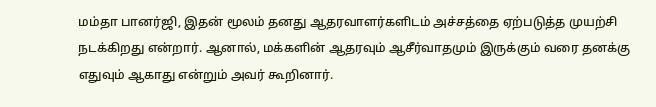மம்தா பானர்ஜி, இதன் மூலம் தனது ஆதரவாளர்களிடம் அச்சத்தை ஏற்படுத்த முயற்சி நடக்கிறது என்றார். ஆனால், மக்களின் ஆதரவும் ஆசீர்வாதமும் இருக்கும் வரை தனக்கு எதுவும் ஆகாது என்றும் அவர் கூறினார்.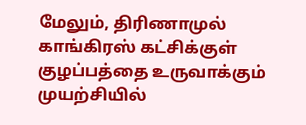மேலும், திரிணாமுல் காங்கிரஸ் கட்சிக்குள் குழப்பத்தை உருவாக்கும் முயற்சியில்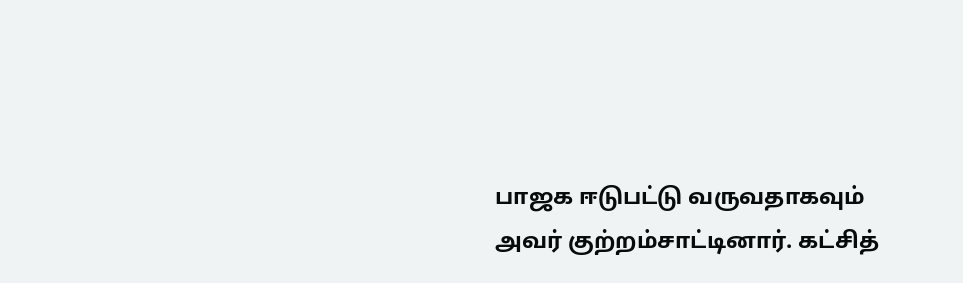பாஜக ஈடுபட்டு வருவதாகவும் அவர் குற்றம்சாட்டினார். கட்சித்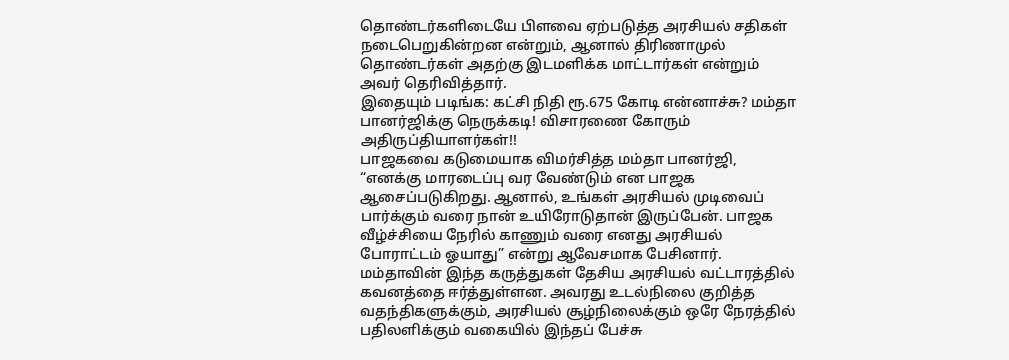தொண்டர்களிடையே பிளவை ஏற்படுத்த அரசியல் சதிகள் நடைபெறுகின்றன என்றும், ஆனால் திரிணாமுல் தொண்டர்கள் அதற்கு இடமளிக்க மாட்டார்கள் என்றும் அவர் தெரிவித்தார்.
இதையும் படிங்க: கட்சி நிதி ரூ.675 கோடி என்னாச்சு? மம்தா பானர்ஜிக்கு நெருக்கடி! விசாரணை கோரும் அதிருப்தியாளர்கள்!!
பாஜகவை கடுமையாக விமர்சித்த மம்தா பானர்ஜி, “எனக்கு மாரடைப்பு வர வேண்டும் என பாஜக ஆசைப்படுகிறது. ஆனால், உங்கள் அரசியல் முடிவைப் பார்க்கும் வரை நான் உயிரோடுதான் இருப்பேன். பாஜக வீழ்ச்சியை நேரில் காணும் வரை எனது அரசியல் போராட்டம் ஓயாது” என்று ஆவேசமாக பேசினார்.
மம்தாவின் இந்த கருத்துகள் தேசிய அரசியல் வட்டாரத்தில் கவனத்தை ஈர்த்துள்ளன. அவரது உடல்நிலை குறித்த வதந்திகளுக்கும், அரசியல் சூழ்நிலைக்கும் ஒரே நேரத்தில் பதிலளிக்கும் வகையில் இந்தப் பேச்சு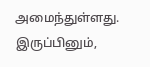அமைந்துள்ளது. இருப்பினும்,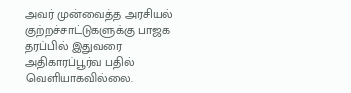அவர் முன்வைத்த அரசியல் குற்றச்சாட்டுகளுக்கு பாஜக தரப்பில் இதுவரை அதிகாரப்பூர்வ பதில் வெளியாகவில்லை.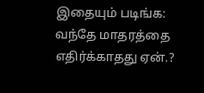இதையும் படிங்க: வந்தே மாதரத்தை எதிர்க்காதது ஏன்.?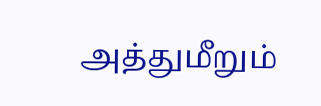அத்துமீறும்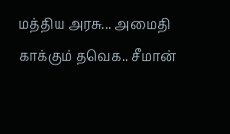மத்திய அரசு... அமைதி காக்கும் தவெக.. சீமான்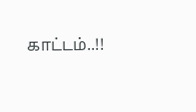காட்டம்..!!